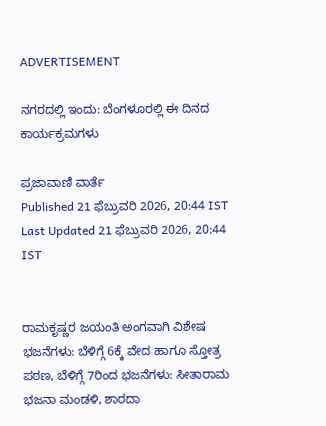ADVERTISEMENT

ನಗರದಲ್ಲಿ ಇಂದು: ಬೆಂಗಳೂರಲ್ಲಿ ಈ ದಿನದ ಕಾರ್ಯಕ್ರಮಗಳು

ಪ್ರಜಾವಾಣಿ ವಾರ್ತೆ
Published 21 ಫೆಬ್ರುವರಿ 2026, 20:44 IST
Last Updated 21 ಫೆಬ್ರುವರಿ 2026, 20:44 IST


ರಾಮಕೃಷ್ಣರ ಜಯಂತಿ ಅಂಗವಾಗಿ ವಿಶೇಷ ಭಜನೆಗಳು: ಬೆಳಿಗ್ಗೆ 6ಕ್ಕೆ ವೇದ ಹಾಗೂ ಸ್ತೋತ್ರ ಪಠಣ, ಬೆಳಿಗ್ಗೆ 7ರಿಂದ ಭಜನೆಗಳು: ಸೀತಾರಾಮ ಭಜನಾ ಮಂಡಳಿ, ಶಾರದಾ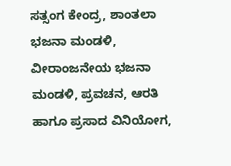ಸತ್ಸಂಗ ಕೇಂದ್ರ, ಶಾಂತಲಾ ಭಜನಾ ಮಂಡಳಿ, ವೀರಾಂಜನೇಯ ಭಜನಾ ಮಂಡಳಿ, ಪ್ರವಚನ, ಆರತಿ ಹಾಗೂ ಪ್ರಸಾದ ವಿನಿಯೋಗ,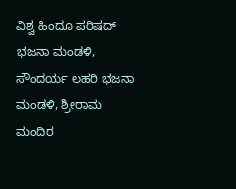ವಿಶ್ವ ಹಿಂದೂ ಪರಿಷದ್ ಭಜನಾ ಮಂಡಳಿ, ಸೌಂದರ್ಯ ಲಹರಿ ಭಜನಾ ಮಂಡಳಿ, ಶ್ರೀರಾಮ ಮಂದಿರ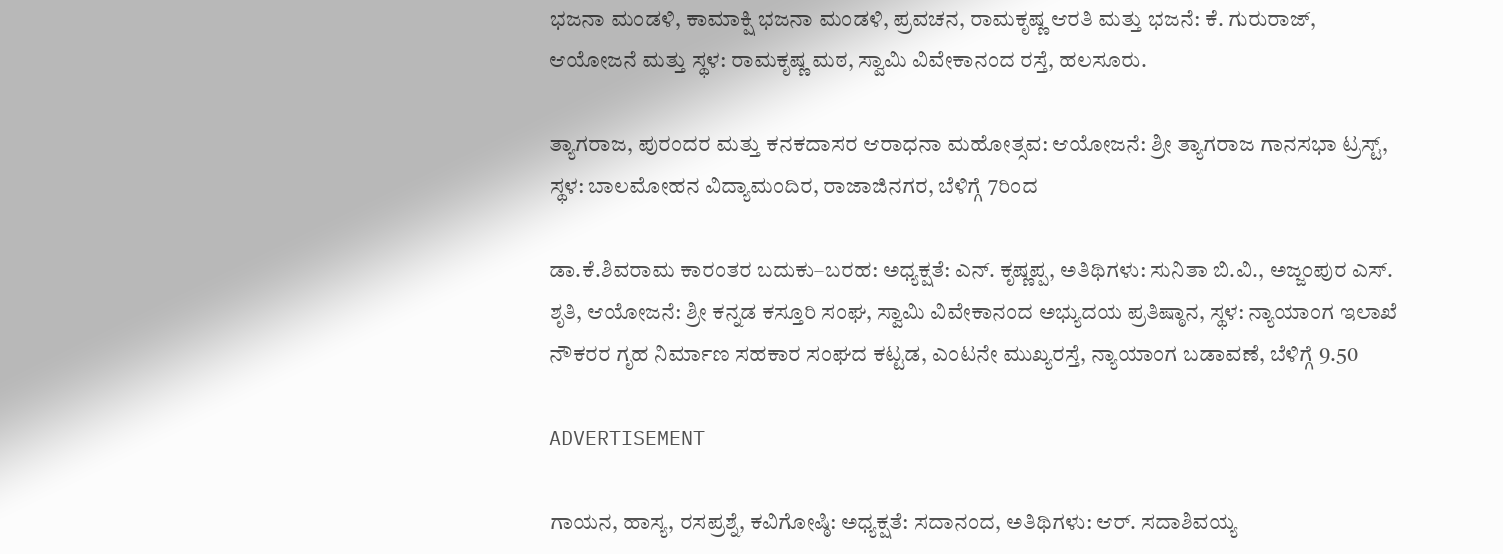ಭಜನಾ ಮಂಡಳಿ, ಕಾಮಾಕ್ಷಿ ಭಜನಾ ಮಂಡಳಿ, ಪ್ರವಚನ, ರಾಮಕೃಷ್ಣ ಆರತಿ ಮತ್ತು ಭಜನೆ: ಕೆ. ಗುರುರಾಜ್, ಆಯೋಜನೆ ಮತ್ತು ಸ್ಥಳ: ರಾಮಕೃಷ್ಣ ಮಠ, ಸ್ವಾಮಿ ವಿವೇಕಾನಂದ ರಸ್ತೆ, ಹಲಸೂರು.

ತ್ಯಾಗರಾಜ, ಪುರಂದರ ಮತ್ತು ಕನಕದಾಸರ ಆರಾಧನಾ ಮಹೋತ್ಸವ: ಆಯೋಜನೆ: ಶ್ರೀ ತ್ಯಾಗರಾಜ ಗಾನಸಭಾ ಟ್ರಸ್ಟ್, ಸ್ಥಳ: ಬಾಲಮೋಹನ ವಿದ್ಯಾಮಂದಿರ, ರಾಜಾಜಿನಗರ, ಬೆಳಿಗ್ಗೆ 7ರಿಂದ

ಡಾ.ಕೆ.ಶಿವರಾಮ ಕಾರಂತರ ಬದುಕು–ಬರಹ: ಅಧ್ಯಕ್ಷತೆ: ಎನ್. ಕೃಷ್ಣಪ್ಪ, ಅತಿಥಿಗಳು: ಸುನಿತಾ ಬಿ.ವಿ., ಅಜ್ಜಂಪುರ ಎಸ್. ಶೃತಿ, ಆಯೋಜನೆ: ಶ್ರೀ ಕನ್ನಡ ಕಸ್ತೂರಿ ಸಂಘ, ಸ್ವಾಮಿ ವಿವೇಕಾನಂದ ಅಭ್ಯುದಯ ಪ್ರತಿಷ್ಠಾನ, ಸ್ಥಳ: ನ್ಯಾಯಾಂಗ ಇಲಾಖೆ ನೌಕರರ ಗೃಹ ನಿರ್ಮಾಣ ಸಹಕಾರ ಸಂಘದ ಕಟ್ಟಡ, ಎಂಟನೇ ಮುಖ್ಯರಸ್ತೆ, ನ್ಯಾಯಾಂಗ ಬಡಾವಣೆ, ಬೆಳಿಗ್ಗೆ 9.50

ADVERTISEMENT

ಗಾಯನ, ಹಾಸ್ಯ, ರಸಪ್ರಶ್ನೆ, ಕವಿಗೋಷ್ಠಿ: ಅಧ್ಯಕ್ಷತೆ: ಸದಾನಂದ, ಅತಿಥಿಗಳು: ಆರ್. ಸದಾಶಿವಯ್ಯ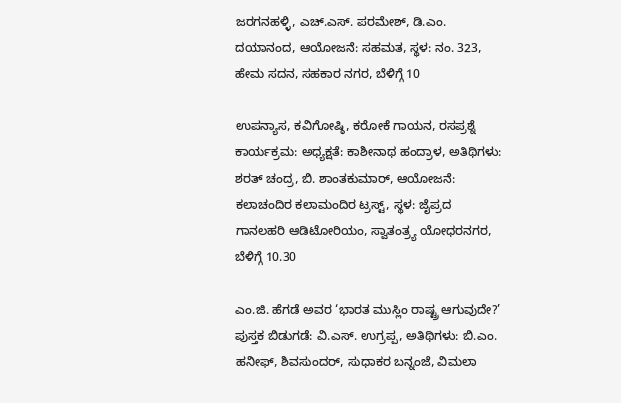ಜರಗನಹಳ್ಳಿ, ಎಚ್.ಎಸ್. ಪರಮೇಶ್, ಡಿ.ಎಂ. ದಯಾನಂದ, ಆಯೋಜನೆ: ಸಹಮತ, ಸ್ಥಳ: ನಂ. 323, ಹೇಮ ಸದನ, ಸಹಕಾರ ನಗರ, ಬೆಳಿಗ್ಗೆ 10

ಉಪನ್ಯಾಸ, ಕವಿಗೋಷ್ಠಿ, ಕರೋಕೆ ಗಾಯನ, ರಸಪ್ರಶ್ನೆ ಕಾರ್ಯಕ್ರಮ: ಅಧ್ಯಕ್ಷತೆ: ಕಾಶೀನಾಥ ಹಂದ್ರಾಳ, ಅತಿಥಿಗಳು: ಶರತ್‌ ಚಂದ್ರ, ಬಿ. ಶಾಂತಕುಮಾರ್, ಆಯೋಜನೆ: ಕಲಾಚಂದಿರ ಕಲಾಮಂದಿರ ಟ್ರಸ್ಟ್‌, ಸ್ಥಳ: ಜೈಪ್ರದ ಗಾನಲಹರಿ ಆಡಿಟೋರಿಯಂ, ಸ್ವಾತಂತ್ರ್ಯ ಯೋಧರನಗರ, ಬೆಳಿಗ್ಗೆ 10.30

ಎಂ.ಜಿ. ಹೆಗಡೆ ಅವರ ‘ಭಾರತ ಮುಸ್ಲಿಂ ರಾಷ್ಟ್ರ ಆಗುವುದೇ?’ ಪುಸ್ತಕ ಬಿಡುಗಡೆ: ವಿ.ಎಸ್. ಉಗ್ರಪ್ಪ, ಅತಿಥಿಗಳು: ಬಿ.ಎಂ. ಹನೀಫ್, ಶಿವಸುಂದರ್, ಸುಧಾಕರ ಬನ್ನಂಜೆ, ವಿಮಲಾ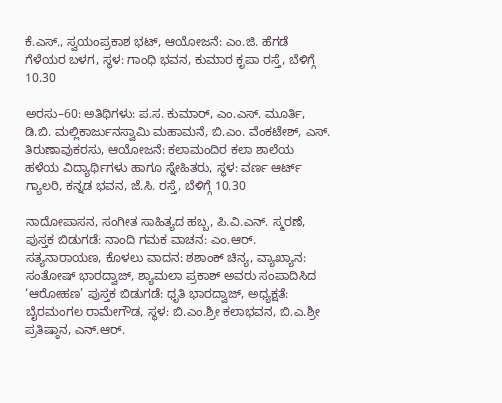ಕೆ.ಎಸ್., ಸ್ವಯಂಪ್ರಕಾಶ ಭಟ್, ಆಯೋಜನೆ: ಎಂ.ಜಿ. ಹೆಗಡೆ ಗೆಳೆಯರ ಬಳಗ, ಸ್ಥಳ: ಗಾಂಧಿ ಭವನ, ಕುಮಾರ ಕೃಪಾ ರಸ್ತೆ, ಬೆಳಿಗ್ಗೆ 10.30

ಅರಸು–60: ಅತಿಥಿಗಳು: ಪ.ಸ. ಕುಮಾರ್, ಎಂ.ಎಸ್. ಮೂರ್ತಿ, ಡಿ.ಬಿ. ಮಲ್ಲಿಕಾರ್ಜುನಸ್ವಾಮಿ ಮಹಾಮನೆ, ಬಿ.ಎಂ. ವೆಂಕಟೇಶ್, ಎಸ್. ತಿರುಣಾವುಕರಸು, ಆಯೋಜನೆ: ಕಲಾಮಂದಿರ ಕಲಾ ಶಾಲೆಯ ಹಳೆಯ ವಿದ್ಯಾರ್ಥಿಗಳು ಹಾಗೂ ಸ್ನೇಹಿತರು, ಸ್ಥಳ: ವರ್ಣ ಆರ್ಟ್‌ ಗ್ಯಾಲರಿ, ಕನ್ನಡ ಭವನ, ಜೆ.ಸಿ. ರಸ್ತೆ, ಬೆಳಿಗ್ಗೆ 10.30

ನಾದೋಪಾಸನ, ಸಂಗೀತ ಸಾಹಿತ್ಯದ ಹಬ್ಬ, ಪಿ.ವಿ.ಎನ್. ಸ್ಮರಣೆ, ಪುಸ್ತಕ ಬಿಡುಗಡೆ: ನಾಂದಿ ಗಮಕ ವಾಚನ: ಎಂ.ಆರ್. ಸತ್ಯನಾರಾಯಣ, ಕೊಳಲು ವಾದನ: ಶಶಾಂಕ್ ಚಿನ್ಯ, ವ್ಯಾಖ್ಯಾನ: ಸಂತೋಷ್ ಭಾರದ್ವಾಜ್, ಶ್ಯಾಮಲಾ ಪ್ರಕಾಶ್ ಅವರು ಸಂಪಾದಿಸಿದ ‘ಆರೋಹಣ’ ಪುಸ್ತಕ ಬಿಡುಗಡೆ: ಧೃತಿ ಭಾರದ್ವಾಜ್, ಅಧ್ಯಕ್ಷತೆ: ಬೈರಮಂಗಲ ರಾಮೇಗೌಡ, ಸ್ಥಳ: ಬಿ.ಎಂ.ಶ್ರೀ ಕಲಾಭವನ, ಬಿ.ಎ.ಶ್ರೀ ಪ್ರತಿಷ್ಠಾನ, ಎನ್.ಆರ್.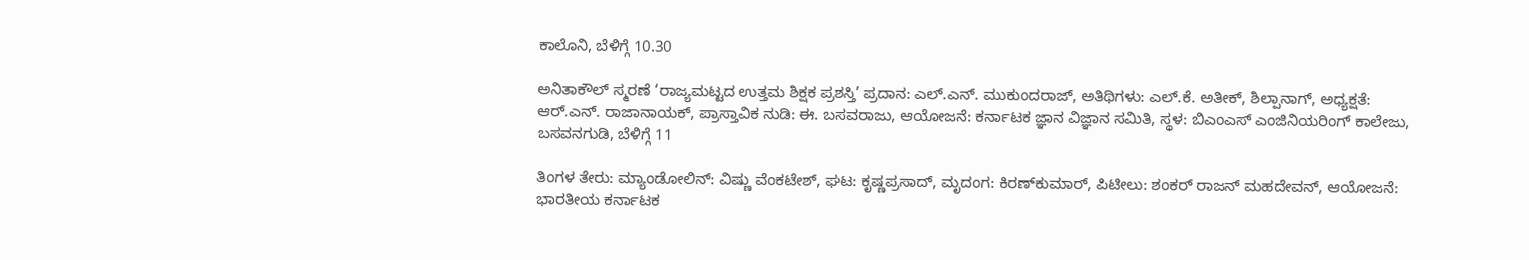ಕಾಲೊನಿ, ಬೆಳಿಗ್ಗೆ 10.30

ಅನಿತಾಕೌಲ್‌ ಸ್ಮರಣೆ ‘ರಾಜ್ಯಮಟ್ಟದ ಉತ್ತಮ ಶಿಕ್ಷಕ ಪ್ರಶಸ್ತಿ’ ಪ್ರದಾನ: ಎಲ್.ಎನ್. ಮುಕುಂದರಾಜ್, ಅತಿಥಿಗಳು: ಎಲ್.ಕೆ. ಅತೀಕ್, ಶಿಲ್ಪಾನಾಗ್, ಅಧ್ಯಕ್ಷತೆ: ಆರ್.ಎನ್. ರಾಜಾನಾಯಕ್, ಪ್ರಾಸ್ತಾವಿಕ ನುಡಿ: ಈ. ಬಸವರಾಜು, ಆಯೋಜನೆ: ಕರ್ನಾಟಕ ಜ್ಞಾನ ವಿಜ್ಞಾನ ಸಮಿತಿ, ಸ್ಥಳ: ಬಿಎಂಎಸ್ ಎಂಜಿನಿಯರಿಂಗ್ ಕಾಲೇಜು, ಬಸವನಗುಡಿ, ಬೆಳಿಗ್ಗೆ 11

ತಿಂಗಳ ತೇರು: ಮ್ಯಾಂಡೋಲಿನ್‌: ವಿಷ್ಣು ವೆಂಕಟೇಶ್, ಘಟ: ಕೃಷ್ಣಪ್ರಸಾದ್, ಮೃದಂಗ: ಕಿರಣ್‌ಕುಮಾರ್, ಪಿಟೀಲು: ಶಂಕರ್ ರಾಜನ್ ಮಹದೇವನ್, ಆಯೋಜನೆ: ಭಾರತೀಯ ಕರ್ನಾಟಕ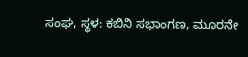ಸಂಘ, ಸ್ಥಳ: ಕಬಿನಿ ಸಭಾಂಗಣ, ಮೂರನೇ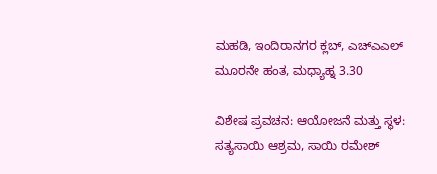ಮಹಡಿ, ಇಂದಿರಾನಗರ ಕ್ಲಬ್‌, ಎಚ್‌ಎಎಲ್ ಮೂರನೇ ಹಂತ, ಮಧ್ಯಾಹ್ನ 3.30

ವಿಶೇಷ ಪ್ರವಚನ: ಆಯೋಜನೆ ಮತ್ತು ಸ್ಥಳ: ಸತ್ಯಸಾಯಿ ಆಶ್ರಮ, ಸಾಯಿ ರಮೇಶ್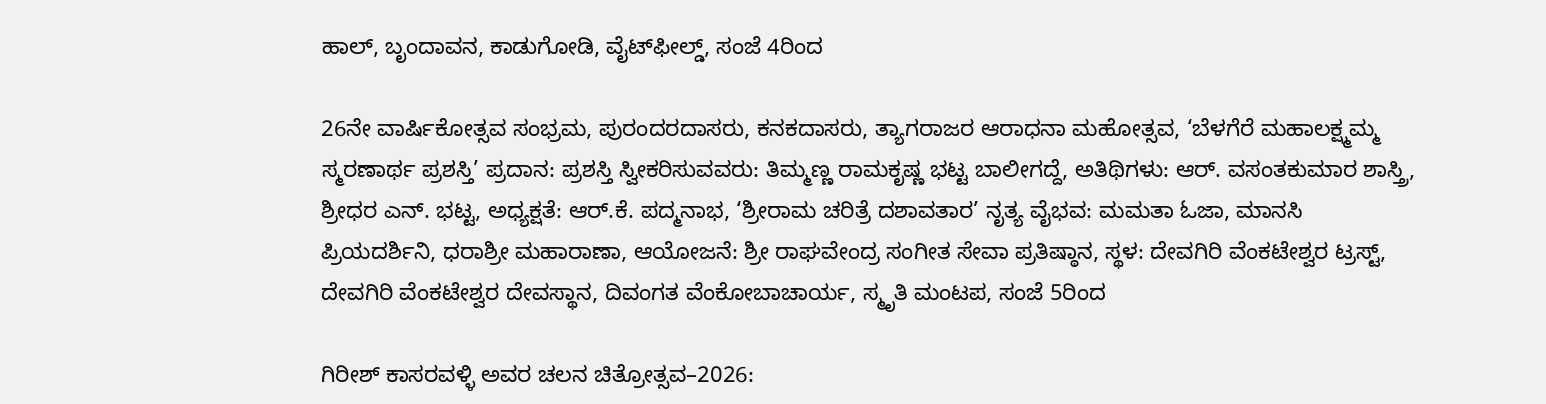ಹಾಲ್, ಬೃಂದಾವನ, ಕಾಡುಗೋಡಿ, ವೈಟ್‌ಫೀಲ್ಡ್‌, ಸಂಜೆ 4ರಿಂದ

26ನೇ ವಾರ್ಷಿಕೋತ್ಸವ ಸಂಭ್ರಮ, ಪುರಂದರದಾಸರು, ಕನಕದಾಸರು, ತ್ಯಾಗರಾಜರ ಆರಾಧನಾ ಮಹೋತ್ಸವ, ‘ಬೆಳಗೆರೆ ಮಹಾಲಕ್ಷ್ಮಮ್ಮ ಸ್ಮರಣಾರ್ಥ ಪ್ರಶಸ್ತಿ’ ಪ್ರದಾನ: ಪ್ರಶಸ್ತಿ ಸ್ವೀಕರಿಸುವವರು: ತಿಮ್ಮಣ್ಣ ರಾಮಕೃಷ್ಣ ಭಟ್ಟ ಬಾಲೀಗದ್ದೆ, ಅತಿಥಿಗಳು: ಆರ್. ವಸಂತಕುಮಾರ ಶಾಸ್ತ್ರಿ, ಶ್ರೀಧರ ಎನ್. ಭಟ್ಟ, ಅಧ್ಯಕ್ಷತೆ: ಆರ್.ಕೆ. ಪದ್ಮನಾಭ, ‘ಶ್ರೀರಾಮ ಚರಿತ್ರೆ ದಶಾವತಾರ’ ನೃತ್ಯ ವೈಭವ: ಮಮತಾ ಓಜಾ, ಮಾನಸಿ ಪ್ರಿಯದರ್ಶಿನಿ, ಧರಾಶ್ರೀ ಮಹಾರಾಣಾ, ಆಯೋಜನೆ: ಶ್ರೀ ರಾಘವೇಂದ್ರ ಸಂಗೀತ ಸೇವಾ ಪ್ರತಿಷ್ಠಾನ, ಸ್ಥಳ: ದೇವಗಿರಿ ವೆಂಕಟೇಶ್ವರ ಟ್ರಸ್ಟ್, ದೇವಗಿರಿ ವೆಂಕಟೇಶ್ವರ ದೇವಸ್ಥಾನ, ದಿವಂಗತ ವೆಂಕೋಬಾಚಾರ್ಯ, ಸ್ಮೃತಿ ಮಂಟಪ, ಸಂಜೆ 5ರಿಂದ

ಗಿರೀಶ್ ಕಾಸರವಳ್ಳಿ ಅವರ ಚಲನ ಚಿತ್ರೋತ್ಸವ–2026: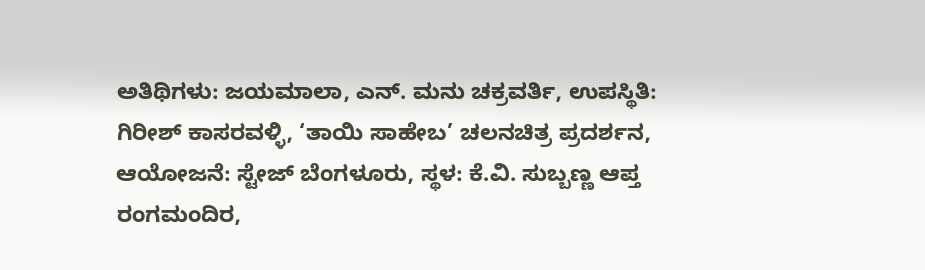ಅತಿಥಿಗಳು: ಜಯಮಾಲಾ, ಎನ್. ಮನು ಚಕ್ರವರ್ತಿ, ಉಪಸ್ಥಿತಿ: ಗಿರೀಶ್ ಕಾಸರವಳ್ಳಿ, ‘ತಾಯಿ ಸಾಹೇಬ’ ಚಲನಚಿತ್ರ ಪ್ರದರ್ಶನ, ಆಯೋಜನೆ: ಸ್ಟೇಜ್‌ ಬೆಂಗಳೂರು, ಸ್ಥಳ: ಕೆ.ವಿ. ಸುಬ್ಬಣ್ಣ ಆಪ್ತ ರಂಗಮಂದಿರ,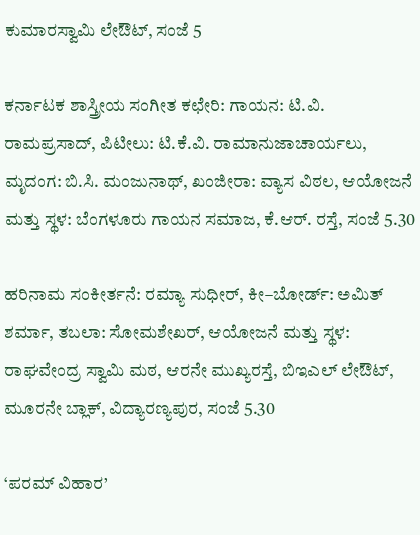ಕುಮಾರಸ್ವಾಮಿ ಲೇಔಟ್‌, ಸಂಜೆ 5

ಕರ್ನಾಟಕ ಶಾಸ್ತ್ರೀಯ ಸಂಗೀತ ಕಛೇರಿ: ಗಾಯನ: ಟಿ.ವಿ. ರಾಮಪ್ರಸಾದ್, ಪಿಟೀಲು: ಟಿ.ಕೆ.ವಿ. ರಾಮಾನುಜಾಚಾರ್ಯಲು, ಮೃದಂಗ: ಬಿ.ಸಿ. ಮಂಜುನಾಥ್, ಖಂಜೀರಾ: ವ್ಯಾಸ ವಿಠಲ, ಆಯೋಜನೆ ಮತ್ತು ಸ್ಥಳ: ಬೆಂಗಳೂರು ಗಾಯನ ಸಮಾಜ, ಕೆ.ಆರ್. ರಸ್ತೆ, ಸಂಜೆ 5.30

ಹರಿನಾಮ ಸಂಕೀರ್ತನೆ: ರಮ್ಯಾ ಸುಧೀರ್, ಕೀ–ಬೋರ್ಡ್: ಅಮಿತ್ ಶರ್ಮಾ, ತಬಲಾ: ಸೋಮಶೇಖರ್, ಆಯೋಜನೆ ಮತ್ತು ಸ್ಥಳ: ರಾಘವೇಂದ್ರ ಸ್ವಾಮಿ ಮಠ, ಆರನೇ ಮುಖ್ಯರಸ್ತೆ, ಬಿಇಎಲ್ ಲೇಔಟ್‌, ಮೂರನೇ ಬ್ಲಾಕ್, ವಿದ್ಯಾರಣ್ಯಪುರ, ಸಂಜೆ 5.30

‘ಪರಮ್ ವಿಹಾರ’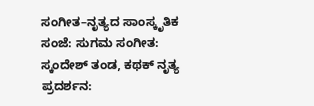ಸಂಗೀತ–ನೃತ್ಯದ ಸಾಂಸ್ಕೃತಿಕ ಸಂಜೆ: ಸುಗಮ ಸಂಗೀತ: ಸ್ಕಂದೇಶ್ ತಂಡ, ಕಥಕ್ ನೃತ್ಯ ಪ್ರದರ್ಶನ: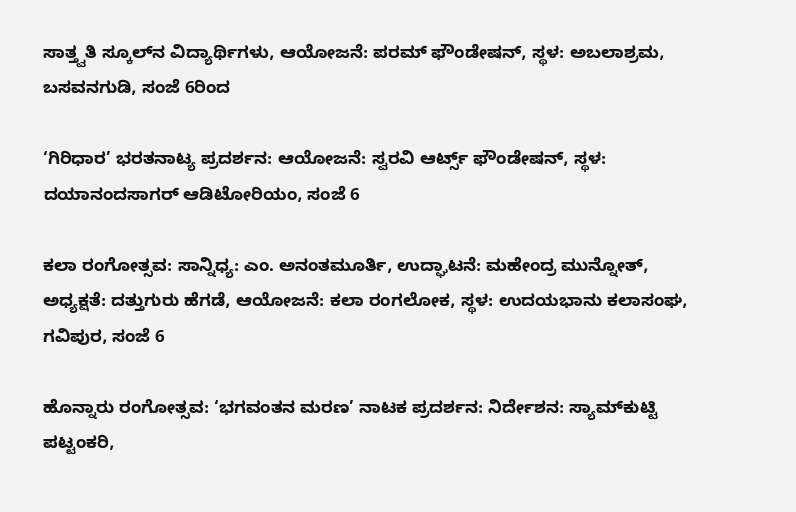ಸಾತ್ತ್ವತಿ ಸ್ಕೂಲ್‌ನ ವಿದ್ಯಾರ್ಥಿಗಳು, ಆಯೋಜನೆ: ಪರಮ್ ಫೌಂಡೇಷನ್, ಸ್ಥಳ: ಅಬಲಾಶ್ರಮ, ಬಸವನಗುಡಿ, ಸಂಜೆ 6ರಿಂದ

‘ಗಿರಿಧಾರ’ ಭರತನಾಟ್ಯ ಪ್ರದರ್ಶನ: ಆಯೋಜನೆ: ಸ್ವರವಿ ಆರ್ಟ್ಸ್‌ ಫೌಂಡೇಷನ್, ಸ್ಥಳ: ದಯಾನಂದಸಾಗರ್ ಆಡಿಟೋರಿಯಂ, ಸಂಜೆ 6

ಕಲಾ ರಂಗೋತ್ಸವ: ಸಾನ್ನಿಧ್ಯ: ಎಂ. ಅನಂತಮೂರ್ತಿ, ಉದ್ಘಾಟನೆ: ಮಹೇಂದ್ರ ಮುನ್ನೋತ್‌, ಅಧ್ಯಕ್ಷತೆ: ದತ್ತುಗುರು ಹೆಗಡೆ, ಆಯೋಜನೆ: ಕಲಾ ರಂಗಲೋಕ, ಸ್ಥಳ: ಉದಯಭಾನು ಕಲಾಸಂಘ, ಗವಿಪುರ, ಸಂಜೆ 6

ಹೊನ್ನಾರು ರಂಗೋತ್ಸವ: ‘ಭಗವಂತನ ಮರಣ’ ನಾಟಕ ಪ್ರದರ್ಶನ: ನಿರ್ದೇಶನ: ಸ್ಯಾಮ್‌ಕುಟ್ಟಿ ಪಟ್ಟಂಕರಿ,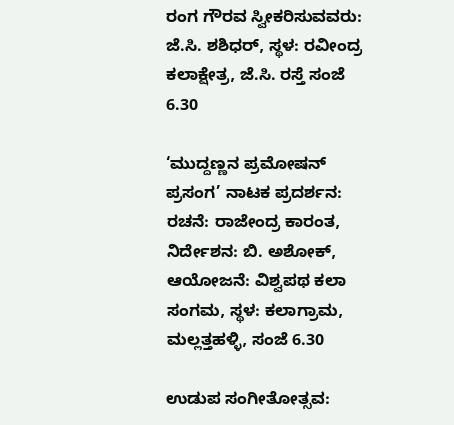ರಂಗ ಗೌರವ ಸ್ವೀಕರಿಸುವವರು: ಜೆ.ಸಿ. ಶಶಿಧರ್, ಸ್ಥಳ: ರವೀಂದ್ರ ಕಲಾಕ್ಷೇತ್ರ, ಜೆ.ಸಿ. ರಸ್ತೆ ಸಂಜೆ 6.30

‘ಮುದ್ದಣ್ಣನ ಪ್ರಮೋಷನ್ ಪ್ರಸಂಗ’ ನಾಟಕ ಪ್ರದರ್ಶನ: ರಚನೆ: ರಾಜೇಂದ್ರ ಕಾರಂತ, ನಿರ್ದೇಶನ: ಬಿ. ಅಶೋಕ್, ಆಯೋಜನೆ: ವಿಶ್ವಪಥ ಕಲಾ ಸಂಗಮ, ಸ್ಥಳ: ಕಲಾಗ್ರಾಮ, ಮಲ್ಲತ್ತಹಳ್ಳಿ, ಸಂಜೆ 6.30

ಉಡುಪ ಸಂಗೀತೋತ್ಸವ: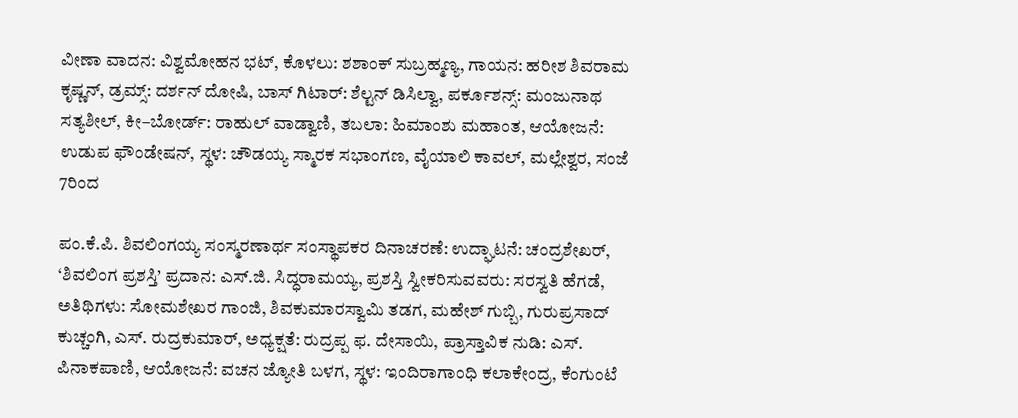ವೀಣಾ ವಾದನ: ವಿಶ್ವಮೋಹನ ಭಟ್, ಕೊಳಲು: ಶಶಾಂಕ್ ಸುಬ್ರಹ್ಮಣ್ಯ, ಗಾಯನ: ಹರೀಶ ಶಿವರಾಮ ಕೃಷ್ಣನ್, ಡ್ರಮ್ಸ್‌: ದರ್ಶನ್ ದೋಷಿ, ಬಾಸ್ ಗಿಟಾರ್: ಶೆಲ್ಟನ್ ಡಿಸಿಲ್ವಾ, ಪರ್ಕೂಶನ್ಸ್: ಮಂಜುನಾಥ ಸತ್ಯಶೀಲ್, ಕೀ–ಬೋರ್ಡ್: ರಾಹುಲ್ ವಾಡ್ವಾಣಿ, ತಬಲಾ: ಹಿಮಾಂಶು ಮಹಾಂತ, ಆಯೋಜನೆ: ಉಡುಪ ಫೌಂಡೇಷನ್, ಸ್ಥಳ: ಚೌಡಯ್ಯ ಸ್ಮಾರಕ ಸಭಾಂಗಣ, ವೈಯಾಲಿ ಕಾವಲ್, ಮಲ್ಲೇಶ್ವರ, ಸಂಜೆ 7ರಿಂದ

ಪಂ.ಕೆ.ಪಿ. ಶಿವಲಿಂಗಯ್ಯ ಸಂಸ್ಮರಣಾರ್ಥ ಸಂಸ್ಥಾಪಕರ ದಿನಾಚರಣೆ: ಉದ್ಘಾಟನೆ: ಚಂದ್ರಶೇಖರ್, ‘ಶಿವಲಿಂಗ ಪ್ರಶಸ್ತಿ’ ಪ್ರದಾನ: ಎಸ್.ಜಿ. ಸಿದ್ಧರಾಮಯ್ಯ, ಪ್ರಶಸ್ತಿ ಸ್ವೀಕರಿಸುವವರು: ಸರಸ್ವತಿ ಹೆಗಡೆ, ಅತಿಥಿಗಳು: ಸೋಮಶೇಖರ ಗಾಂಜಿ, ಶಿವಕುಮಾರಸ್ವಾಮಿ ತಡಗ, ಮಹೇಶ್ ಗುಬ್ಬಿ, ಗುರುಪ್ರಸಾದ್ ಕುಚ್ಚಂಗಿ, ಎಸ್. ರುದ್ರಕುಮಾರ್, ಅಧ್ಯಕ್ಷತೆ: ರುದ್ರಪ್ಪ ಫ. ದೇಸಾಯಿ, ಪ್ರಾಸ್ತಾವಿಕ ನುಡಿ: ಎಸ್. ಪಿನಾಕಪಾಣಿ, ಆಯೋಜನೆ: ವಚನ ಜ್ಯೋತಿ ಬಳಗ, ಸ್ಥಳ: ಇಂದಿರಾಗಾಂಧಿ ಕಲಾಕೇಂದ್ರ, ಕೆಂಗುಂಟೆ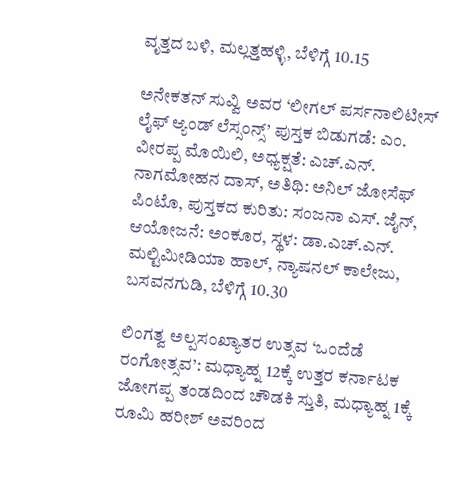ವೃತ್ತದ ಬಳಿ, ಮಲ್ಲತ್ತಹಳ್ಳಿ, ಬೆಳಿಗ್ಗೆ 10.15

ಅನೇಕತನ್ ಸುವ್ವಿ ಅವರ ‘ಲೀಗಲ್ ಪರ್ಸನಾಲಿಟೀಸ್ ಲೈಫ್‌ ಆ್ಯಂಡ್‌ ಲೆಸ್ಸಂನ್ಸ್‌’ ಪುಸ್ತಕ ಬಿಡುಗಡೆ: ಎಂ. ವೀರಪ್ಪ ಮೊಯಿಲಿ, ಅಧ್ಯಕ್ಷತೆ: ಎಚ್.ಎನ್. ನಾಗಮೋಹನ ದಾಸ್, ಅತಿಥಿ: ಅನಿಲ್ ಜೋಸೆಫ್ ಪಿಂಟೊ, ಪುಸ್ತಕದ ಕುರಿತು: ಸಂಜನಾ ಎಸ್. ಜೈನ್, ಆಯೋಜನೆ: ಅಂಕೂರ, ಸ್ಥಳ: ಡಾ.ಎಚ್.ಎನ್. ಮಲ್ಟಿಮೀಡಿಯಾ ಹಾಲ್, ನ್ಯಾಷನಲ್ ಕಾಲೇಜು, ಬಸವನಗುಡಿ, ಬೆಳಿಗ್ಗೆ 10.30

ಲಿಂಗತ್ವ ಅಲ್ಪಸಂಖ್ಯಾತರ ಉತ್ಸವ ‘ಒಂದೆಡೆ ರಂಗೋತ್ಸವ’: ಮಧ್ಯಾಹ್ನ 12ಕ್ಕೆ ಉತ್ತರ ಕರ್ನಾಟಕ ಜೋಗಪ್ಪ ತಂಡದಿಂದ ಚೌಡಕಿ ಸ್ತುತಿ, ಮಧ್ಯಾಹ್ನ 1ಕ್ಕೆ ರೂಮಿ ಹರೀಶ್‌ ಅವರಿಂದ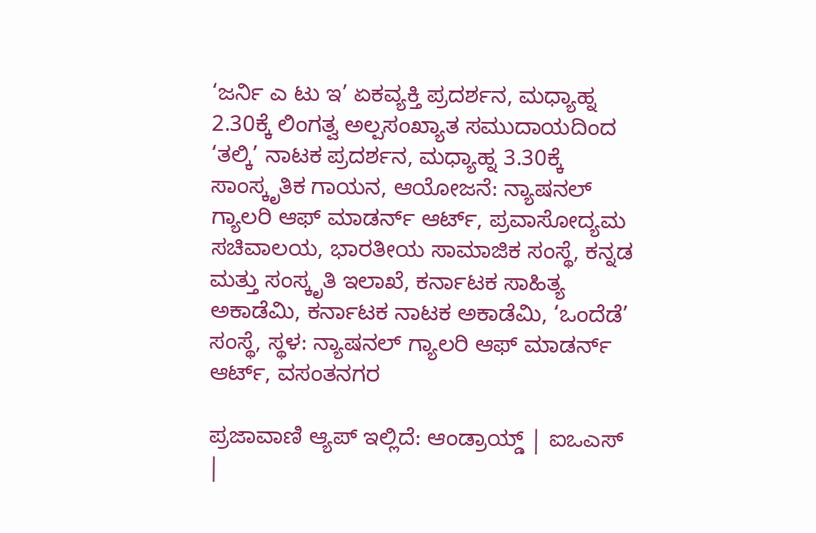‘ಜರ್ನಿ ಎ ಟು ಇ’ ಏಕವ್ಯಕ್ತಿ ಪ್ರದರ್ಶನ, ಮಧ್ಯಾಹ್ನ 2.30ಕ್ಕೆ ಲಿಂಗತ್ವ ಅಲ್ಪಸಂಖ್ಯಾತ ಸಮುದಾಯದಿಂದ ‘ತಲ್ಕಿ’ ನಾಟಕ ಪ್ರದರ್ಶನ, ಮಧ್ಯಾಹ್ನ 3.30ಕ್ಕೆ ಸಾಂಸ್ಕೃತಿಕ ಗಾಯನ, ಆಯೋಜನೆ: ನ್ಯಾಷನಲ್‌ ಗ್ಯಾಲರಿ ಆಫ್‌ ಮಾಡರ್ನ್‌ ಆರ್ಟ್‌, ಪ್ರವಾಸೋದ್ಯಮ ಸಚಿವಾಲಯ, ಭಾರತೀಯ ಸಾಮಾಜಿಕ ಸಂಸ್ಥೆ, ಕನ್ನಡ ಮತ್ತು ಸಂಸ್ಕೃತಿ ಇಲಾಖೆ, ಕರ್ನಾಟಕ ಸಾಹಿತ್ಯ ಅಕಾಡೆಮಿ, ಕರ್ನಾಟಕ ನಾಟಕ ಅಕಾಡೆಮಿ, ‘ಒಂದೆಡೆ’ ಸಂಸ್ಥೆ, ಸ್ಥಳ: ನ್ಯಾಷನಲ್‌ ಗ್ಯಾಲರಿ ಆಫ್‌ ಮಾಡರ್ನ್‌ ಆರ್ಟ್‌, ವಸಂತನಗರ

ಪ್ರಜಾವಾಣಿ ಆ್ಯಪ್ ಇಲ್ಲಿದೆ: ಆಂಡ್ರಾಯ್ಡ್ | ಐಒಎಸ್ |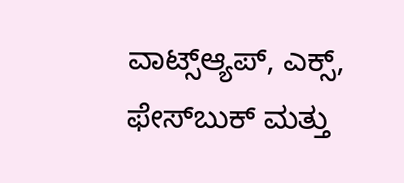ವಾಟ್ಸ್ಆ್ಯಪ್, ಎಕ್ಸ್, ಫೇಸ್‌ಬುಕ್ ಮತ್ತು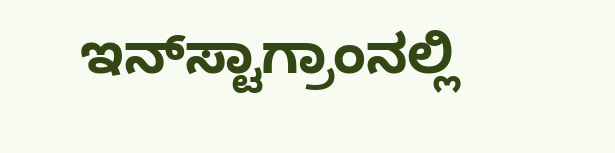ಇನ್‌ಸ್ಟಾಗ್ರಾಂನಲ್ಲಿ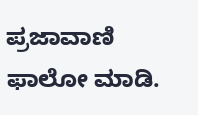ಪ್ರಜಾವಾಣಿ ಫಾಲೋ ಮಾಡಿ.